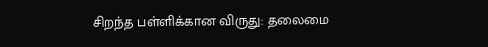சிறந்த பள்ளிக்கான விருது: தலைமை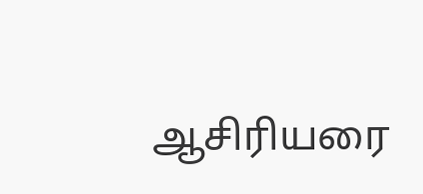ஆசிரியரை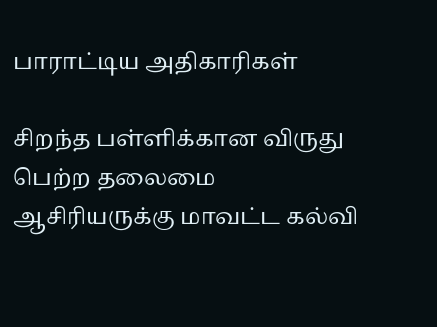பாராட்டிய அதிகாரிகள்

சிறந்த பள்ளிக்கான விருது பெற்ற தலைமை ஆசிரியருக்கு மாவட்ட கல்வி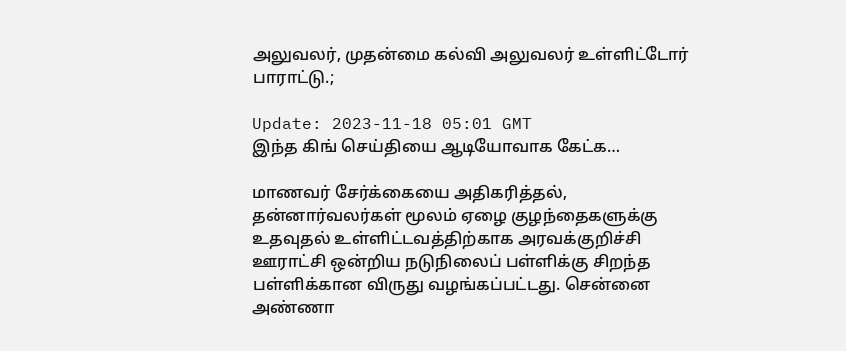அலுவலர், முதன்மை கல்வி அலுவலர் உள்ளிட்டோர் பாராட்டு.;

Update: 2023-11-18 05:01 GMT
இந்த கிங் செய்தியை ஆடியோவாக கேட்க…

மாணவர் சேர்க்கையை அதிகரித்தல், தன்னார்வலர்கள் மூலம் ஏழை குழந்தைகளுக்கு உதவுதல் உள்ளிட்டவத்திற்காக அரவக்குறிச்சி ஊராட்சி ஒன்றிய நடுநிலைப் பள்ளிக்கு சிறந்த பள்ளிக்கான விருது வழங்கப்பட்டது. சென்னை அண்ணா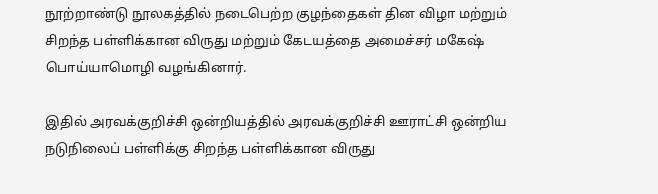நூற்றாண்டு நூலகத்தில் நடைபெற்ற குழந்தைகள் தின விழா மற்றும் சிறந்த பள்ளிக்கான விருது மற்றும் கேடயத்தை அமைச்சர் மகேஷ் பொய்யாமொழி வழங்கினார்.

இதில் அரவக்குறிச்சி ஒன்றியத்தில் அரவக்குறிச்சி ஊராட்சி ஒன்றிய நடுநிலைப் பள்ளிக்கு சிறந்த பள்ளிக்கான விருது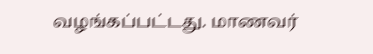வழங்கப்பட்டது. மாணவர்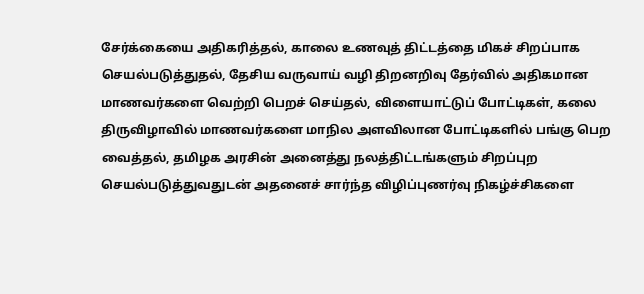சேர்க்கையை அதிகரித்தல், காலை உணவுத் திட்டத்தை மிகச் சிறப்பாக செயல்படுத்துதல், தேசிய வருவாய் வழி திறனறிவு தேர்வில் அதிகமான மாணவர்களை வெற்றி பெறச் செய்தல், விளையாட்டுப் போட்டிகள், கலை திருவிழாவில் மாணவர்களை மாநில அளவிலான போட்டிகளில் பங்கு பெற வைத்தல், தமிழக அரசின் அனைத்து நலத்திட்டங்களும் சிறப்புற செயல்படுத்துவதுடன் அதனைச் சார்ந்த விழிப்புணர்வு நிகழ்ச்சிகளை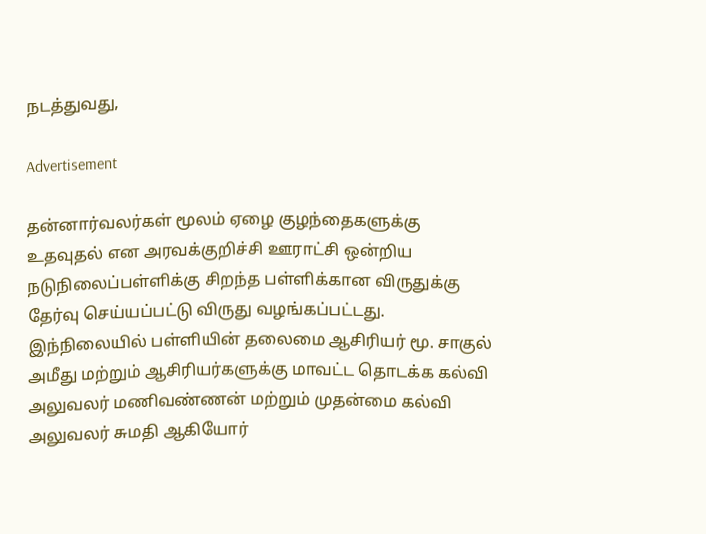நடத்துவது,

Advertisement

தன்னார்வலர்கள் மூலம் ஏழை குழந்தைகளுக்கு உதவுதல் என அரவக்குறிச்சி ஊராட்சி ஒன்றிய நடுநிலைப்பள்ளிக்கு சிறந்த பள்ளிக்கான விருதுக்கு தேர்வு செய்யப்பட்டு விருது வழங்கப்பட்டது. இந்நிலையில் பள்ளியின் தலைமை ஆசிரியர் மூ. சாகுல் அமீது மற்றும் ஆசிரியர்களுக்கு மாவட்ட தொடக்க கல்வி அலுவலர் மணிவண்ணன் மற்றும் முதன்மை கல்வி அலுவலர் சுமதி ஆகியோர்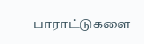பாராட்டுகளை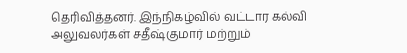தெரிவித்தனர். இந்நிகழ்வில் வட்டார கல்வி அலுவலர்கள் சதீஷ்குமார் மற்றும்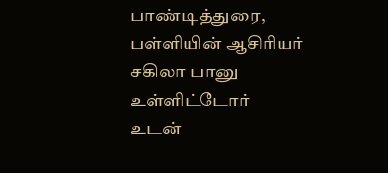பாண்டித்துரை, பள்ளியின் ஆசிரியர் சகிலா பானு உள்ளிட்டோர் உடன்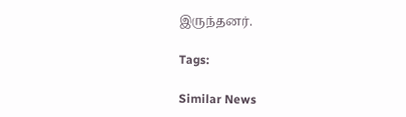இருந்தனர்.

Tags:

Similar News